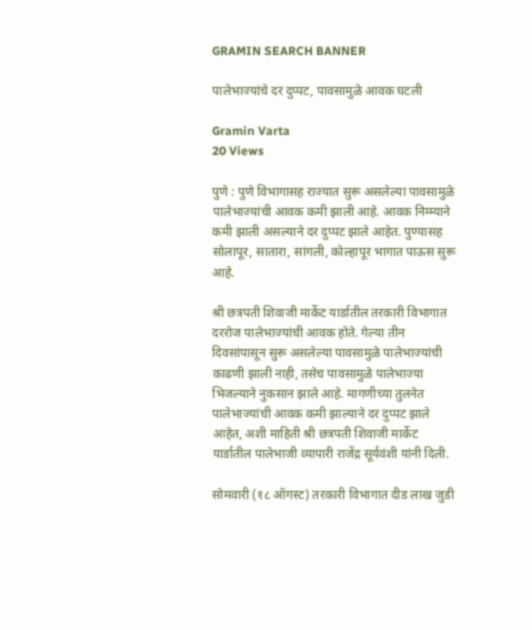GRAMIN SEARCH BANNER

पालेभाज्यांचे दर दुप्पट, पावसामुळे आवक घटली

Gramin Varta
20 Views

पुणे : पुणे विभागासह राज्यात सुरू असलेल्या पावसामुळे पालेभाज्यांची आवक कमी झाली आहे. आवक निम्म्याने कमी झाली असल्याने दर दुप्पट झाले आहेत. पुण्यासह सोलापूर, सातारा, सांगली, कोल्हापूर भागात पाऊस सुरू आहे.

श्री छत्रपती शिवाजी मार्केट यार्डातील तरकारी विभागात दररोज पालेभाज्यांची आवक होते. गेल्या तीन दिवसांपासून सुरू असलेल्या पावसामुळे पालेभाज्यांची काढणी झाली नाही, तसेच पावसामुळे पालेभाज्या भिजल्याने नुकसान झाले आहे. मागणीच्या तुलनेत पालेभाज्यांची आवक कमी झाल्याने दर दुप्पट झाले आहेत, अशी माहिती श्री छत्रपती शिवाजी मार्केट यार्डातील पालेभाजी व्यापारी राजेंद्र सूर्यवंशी यांनी दिली.

सोमवारी (१८ ऑगस्ट) तरकारी विभागात दीड लाख जुडी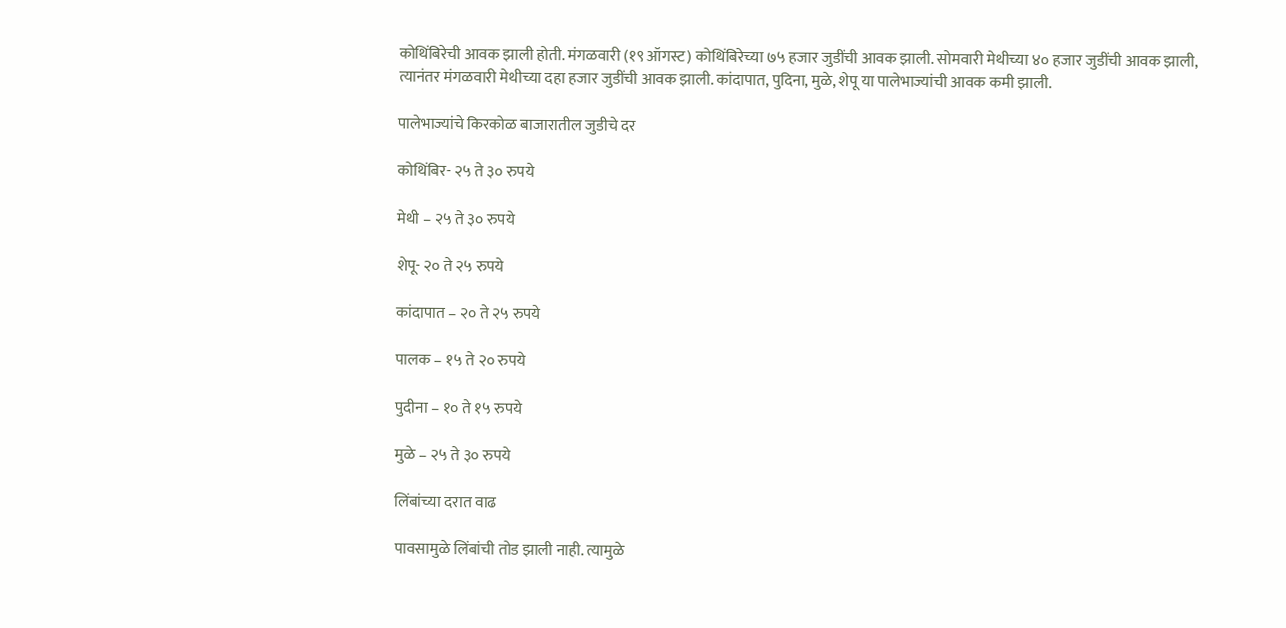कोथिंबिरेची आवक झाली होती. मंगळवारी (१९ ऑगस्ट) कोथिंबिरेच्या ७५ हजार जुडींची आवक झाली. सोमवारी मेथीच्या ४० हजार जुडींची आवक झाली, त्यानंतर मंगळवारी मेथीच्या दहा हजार जुडींची आवक झाली. कांदापात, पुदिना, मुळे, शेपू या पालेभाज्यांची आवक कमी झाली.

पालेभाज्यांचे किरकोळ बाजारातील जुडीचे दर

कोथिंबिर- २५ ते ३० रुपये

मेथी – २५ ते ३० रुपये

शेपू- २० ते २५ रुपये

कांदापात – २० ते २५ रुपये

पालक – १५ ते २० रुपये

पुदीना – १० ते १५ रुपये

मुळे – २५ ते ३० रुपये

लिंबांच्या दरात वाढ

पावसामुळे लिंबांची तोड झाली नाही. त्यामुळे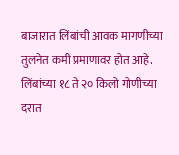बाजारात लिंबांची आवक मागणीच्या तुलनेत कमी प्रमाणावर होत आहे. लिंबांच्या १८ ते २० किलो गोणीच्या दरात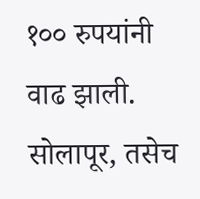१०० रुपयांनी वाढ झाली. सोलापूर, तसेच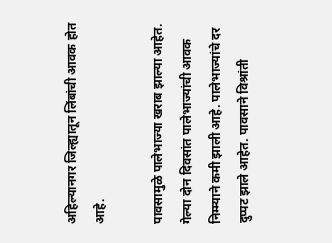अहिल्यानगर जिल्ह्यातून लिंबांची आवक होत आहे.

पावसामुळे पालेभाज्या खराब झाल्या आहेत. गेल्या दोन दिवसांत पालेभाज्यांची आवक निम्म्याने कमी झाली आहे. पालेभाज्यांचे दर दुप्पट झाले आहेत. पावसाने विश्रांती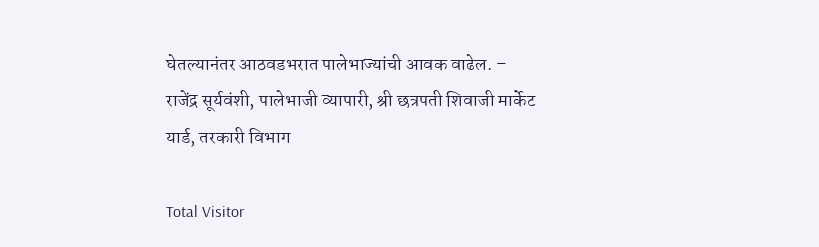घेतल्यानंतर आठवडभरात पालेभाज्यांची आवक वाढेल. – राजेंद्र सूर्यवंशी, पालेभाजी व्यापारी, श्री छत्रपती शिवाजी मार्केट यार्ड, तरकारी विभाग

Total Visitor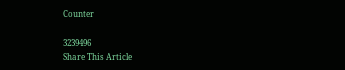Counter

3239496
Share This Article